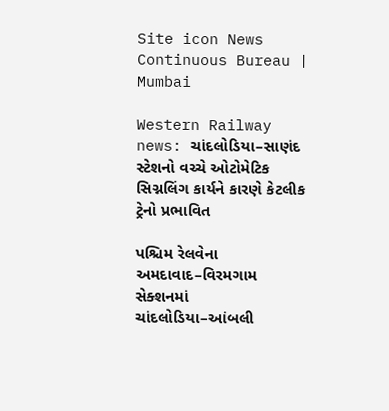Site icon News Continuous Bureau | Mumbai

Western Railway news: ચાંદલોડિયા–સાણંદ સ્ટેશનો વચ્ચે ઓટોમેટિક સિગ્નલિંગ કાર્યને કારણે કેટલીક ટ્રેનો પ્રભાવિત

પશ્ચિમ રેલવેના અમદાવાદ–વિરમગામ સેક્શનમાં ચાંદલોડિયા–આંબલી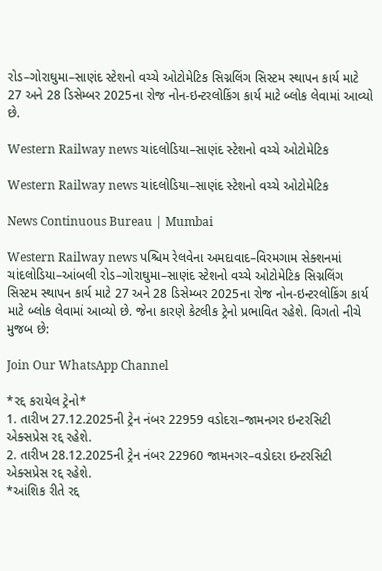રોડ–ગોરાઘુમા–સાણંદ સ્ટેશનો વચ્ચે ઓટોમેટિક સિગ્નલિંગ સિસ્ટમ સ્થાપન કાર્ય માટે 27 અને 28 ડિસેમ્બર 2025ના રોજ નોન-ઇન્ટરલોકિંગ કાર્ય માટે બ્લોક લેવામાં આવ્યો છે.

Western Railway news ચાંદલોડિયા–સાણંદ સ્ટેશનો વચ્ચે ઓટોમેટિક

Western Railway news ચાંદલોડિયા–સાણંદ સ્ટેશનો વચ્ચે ઓટોમેટિક

News Continuous Bureau | Mumbai

Western Railway news પશ્ચિમ રેલવેના અમદાવાદ–વિરમગામ સેક્શનમાં ચાંદલોડિયા–આંબલી રોડ–ગોરાઘુમા–સાણંદ સ્ટેશનો વચ્ચે ઓટોમેટિક સિગ્નલિંગ સિસ્ટમ સ્થાપન કાર્ય માટે 27 અને 28 ડિસેમ્બર 2025ના રોજ નોન-ઇન્ટરલોકિંગ કાર્ય માટે બ્લોક લેવામાં આવ્યો છે. જેના કારણે કેટલીક ટ્રેનો પ્રભાવિત રહેશે. વિગતો નીચે મુજબ છે:

Join Our WhatsApp Channel

*રદ્દ કરાયેલ ટ્રેનો*
1. તારીખ 27.12.2025ની ટ્રેન નંબર 22959 વડોદરા–જામનગર ઇન્ટરસિટી એક્સપ્રેસ રદ્દ રહેશે.
2. તારીખ 28.12.2025ની ટ્રેન નંબર 22960 જામનગર–વડોદરા ઇન્ટરસિટી એક્સપ્રેસ રદ્દ રહેશે.
*આંશિક રીતે રદ્દ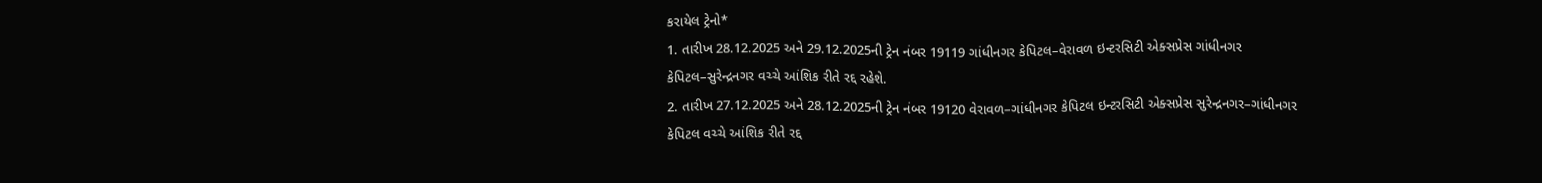કરાયેલ ટ્રેનો*
1. તારીખ 28.12.2025 અને 29.12.2025ની ટ્રેન નંબર 19119 ગાંધીનગર કેપિટલ–વેરાવળ ઇન્ટરસિટી એક્સપ્રેસ ગાંધીનગર કેપિટલ–સુરેન્દ્રનગર વચ્ચે આંશિક રીતે રદ્દ રહેશે.
2. તારીખ 27.12.2025 અને 28.12.2025ની ટ્રેન નંબર 19120 વેરાવળ–ગાંધીનગર કેપિટલ ઇન્ટરસિટી એક્સપ્રેસ સુરેન્દ્રનગર–ગાંધીનગર કેપિટલ વચ્ચે આંશિક રીતે રદ્દ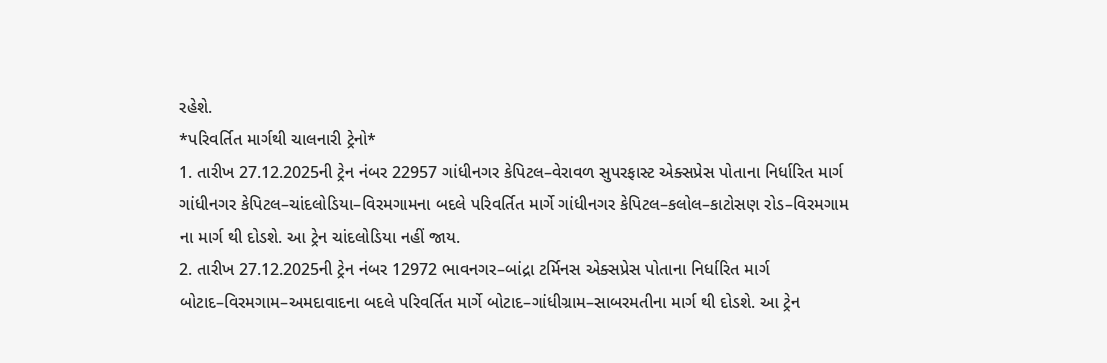રહેશે.
*પરિવર્તિત માર્ગથી ચાલનારી ટ્રેનો*
1. તારીખ 27.12.2025ની ટ્રેન નંબર 22957 ગાંધીનગર કેપિટલ–વેરાવળ સુપરફાસ્ટ એક્સપ્રેસ પોતાના નિર્ધારિત માર્ગ ગાંધીનગર કેપિટલ–ચાંદલોડિયા–વિરમગામના બદલે પરિવર્તિત માર્ગે ગાંધીનગર કેપિટલ–કલોલ–કાટોસણ રોડ–વિરમગામ ના માર્ગ થી દોડશે. આ ટ્રેન ચાંદલોડિયા નહીં જાય.
2. તારીખ 27.12.2025ની ટ્રેન નંબર 12972 ભાવનગર–બાંદ્રા ટર્મિનસ એક્સપ્રેસ પોતાના નિર્ધારિત માર્ગ બોટાદ–વિરમગામ–અમદાવાદના બદલે પરિવર્તિત માર્ગે બોટાદ–ગાંધીગ્રામ–સાબરમતીના માર્ગ થી દોડશે. આ ટ્રેન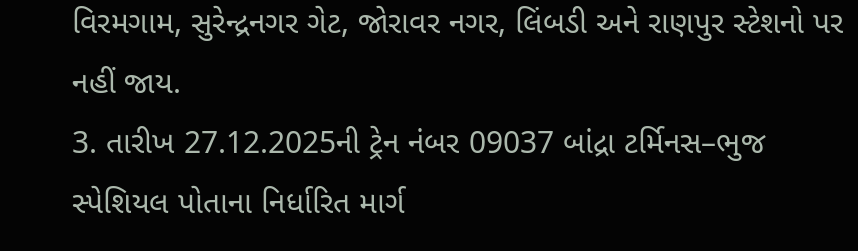વિરમગામ, સુરેન્દ્રનગર ગેટ, જોરાવર નગર, લિંબડી અને રાણપુર સ્ટેશનો પર નહીં જાય.
3. તારીખ 27.12.2025ની ટ્રેન નંબર 09037 બાંદ્રા ટર્મિનસ–ભુજ સ્પેશિયલ પોતાના નિર્ધારિત માર્ગ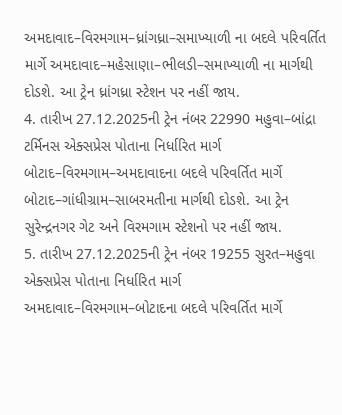અમદાવાદ–વિરમગામ–ધ્રાંગધ્રા–સમાખ્યાળી ના બદલે પરિવર્તિત માર્ગે અમદાવાદ–મહેસાણા–ભીલડી–સમાખ્યાળી ના માર્ગથી દોડશે. આ ટ્રેન ધ્રાંગધ્રા સ્ટેશન પર નહીં જાય.
4. તારીખ 27.12.2025ની ટ્રેન નંબર 22990 મહુવા–બાંદ્રા ટર્મિનસ એક્સપ્રેસ પોતાના નિર્ધારિત માર્ગ બોટાદ–વિરમગામ–અમદાવાદના બદલે પરિવર્તિત માર્ગે બોટાદ–ગાંધીગ્રામ–સાબરમતીના માર્ગથી દોડશે. આ ટ્રેન સુરેન્દ્રનગર ગેટ અને વિરમગામ સ્ટેશનો પર નહીં જાય.
5. તારીખ 27.12.2025ની ટ્રેન નંબર 19255 સુરત–મહુવા એક્સપ્રેસ પોતાના નિર્ધારિત માર્ગ અમદાવાદ–વિરમગામ–બોટાદના બદલે પરિવર્તિત માર્ગે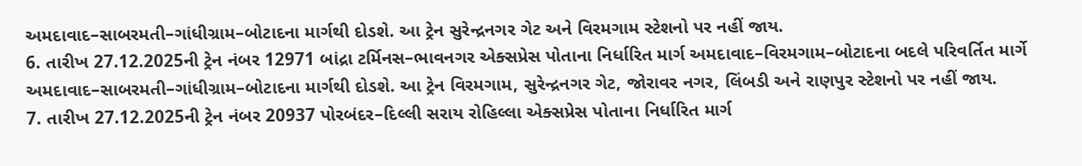અમદાવાદ–સાબરમતી–ગાંધીગ્રામ–બોટાદના માર્ગથી દોડશે. આ ટ્રેન સુરેન્દ્રનગર ગેટ અને વિરમગામ સ્ટેશનો પર નહીં જાય.
6. તારીખ 27.12.2025ની ટ્રેન નંબર 12971 બાંદ્રા ટર્મિનસ–ભાવનગર એક્સપ્રેસ પોતાના નિર્ધારિત માર્ગ અમદાવાદ–વિરમગામ–બોટાદના બદલે પરિવર્તિત માર્ગે અમદાવાદ–સાબરમતી–ગાંધીગ્રામ–બોટાદના માર્ગથી દોડશે. આ ટ્રેન વિરમગામ, સુરેન્દ્રનગર ગેટ, જોરાવર નગર, લિંબડી અને રાણપુર સ્ટેશનો પર નહીં જાય.
7. તારીખ 27.12.2025ની ટ્રેન નંબર 20937 પોરબંદર–દિલ્લી સરાય રોહિલ્લા એક્સપ્રેસ પોતાના નિર્ધારિત માર્ગ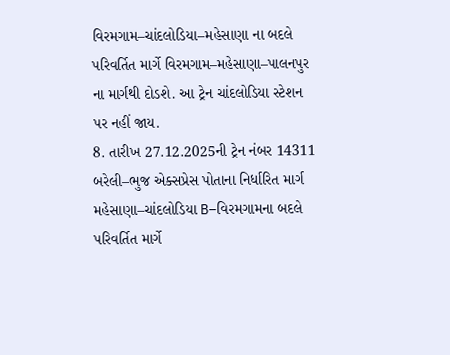વિરમગામ–ચાંદલોડિયા–મહેસાણા ના બદલે પરિવર્તિત માર્ગે વિરમગામ–મહેસાણા–પાલનપુર ના માર્ગથી દોડશે. આ ટ્રેન ચાંદલોડિયા સ્ટેશન પર નહીં જાય.
8. તારીખ 27.12.2025ની ટ્રેન નંબર 14311 બરેલી–ભુજ એક્સપ્રેસ પોતાના નિર્ધારિત માર્ગ મહેસાણા–ચાંદલોડિયા B–વિરમગામના બદલે પરિવર્તિત માર્ગે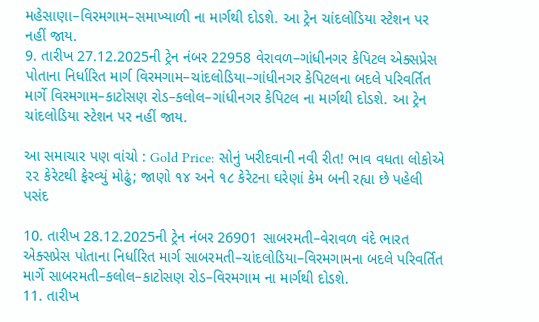મહેસાણા–વિરમગામ–સમાખ્યાળી ના માર્ગથી દોડશે. આ ટ્રેન ચાંદલોડિયા સ્ટેશન પર નહીં જાય.
9. તારીખ 27.12.2025ની ટ્રેન નંબર 22958 વેરાવળ–ગાંધીનગર કેપિટલ એક્સપ્રેસ પોતાના નિર્ધારિત માર્ગ વિરમગામ–ચાંદલોડિયા–ગાંધીનગર કેપિટલના બદલે પરિવર્તિત માર્ગે વિરમગામ–કાટોસણ રોડ–કલોલ–ગાંધીનગર કેપિટલ ના માર્ગથી દોડશે. આ ટ્રેન ચાંદલોડિયા સ્ટેશન પર નહીં જાય.

આ સમાચાર પણ વાંચો : Gold Price: સોનું ખરીદવાની નવી રીત! ભાવ વધતા લોકોએ ૨૨ કેરેટથી ફેરવ્યું મોઢું; જાણો ૧૪ અને ૧૮ કેરેટના ઘરેણાં કેમ બની રહ્યા છે પહેલી પસંદ

10. તારીખ 28.12.2025ની ટ્રેન નંબર 26901 સાબરમતી–વેરાવળ વંદે ભારત એક્સપ્રેસ પોતાના નિર્ધારિત માર્ગ સાબરમતી–ચાંદલોડિયા–વિરમગામના બદલે પરિવર્તિત માર્ગે સાબરમતી–કલોલ–કાટોસણ રોડ–વિરમગામ ના માર્ગથી દોડશે.
11. તારીખ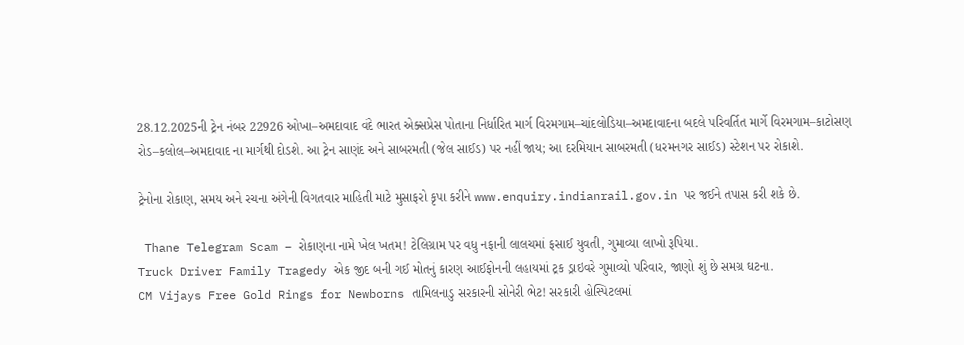28.12.2025ની ટ્રેન નંબર 22926 ઓખા–અમદાવાદ વંદે ભારત એક્સપ્રેસ પોતાના નિર્ધારિત માર્ગ વિરમગામ–ચાંદલોડિયા–અમદાવાદના બદલે પરિવર્તિત માર્ગે વિરમગામ–કાટોસણ રોડ–કલોલ–અમદાવાદ ના માર્ગથી દોડશે. આ ટ્રેન સાણંદ અને સાબરમતી (જેલ સાઈડ) પર નહીં જાય; આ દરમિયાન સાબરમતી (ધરમનગર સાઈડ) સ્ટેશન પર રોકાશે.

ટ્રેનોના રોકાણ, સમય અને રચના અંગેની વિગતવાર માહિતી માટે મુસાફરો કૃપા કરીને www.enquiry.indianrail.gov.in પર જઈને તપાસ કરી શકે છે.

 Thane Telegram Scam – રોકાણના નામે ખેલ ખતમ! ટેલિગ્રામ પર વધુ નફાની લાલચમાં ફસાઈ યુવતી, ગુમાવ્યા લાખો રૂપિયા.
Truck Driver Family Tragedy એક જીદ બની ગઈ મોતનું કારણ આઈફોનની લહાયમાં ટ્રક ડ્રાઇવરે ગુમાવ્યો પરિવાર, જાણો શું છે સમગ્ર ઘટના.
CM Vijays Free Gold Rings for Newborns તામિલનાડુ સરકારની સોનેરી ભેટ! સરકારી હોસ્પિટલમાં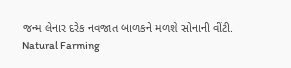જન્મ લેનાર દરેક નવજાત બાળકને મળશે સોનાની વીંટી.
Natural Farming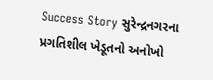Success Story સુરેન્દ્રનગરના પ્રગતિશીલ ખેડૂતનો અનોખો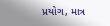પ્રયોગ, માત્ર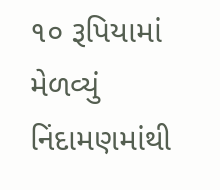૧૦ રૂપિયામાં મેળવ્યું નિંદામણમાંથી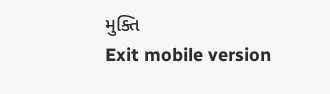મુક્તિ
Exit mobile version